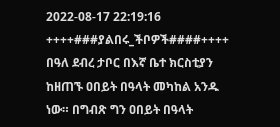2022-08-17 22:19:16
++++###ያልበሩ_ችቦዎች####++++
በዓለ ደብረ ታቦር በእኛ ቤተ ክርስቲያን ከዘጠኙ ዐበይት በዓላት መካከል አንዱ ነው። በግብጽ ግን ዐበይት በዓላት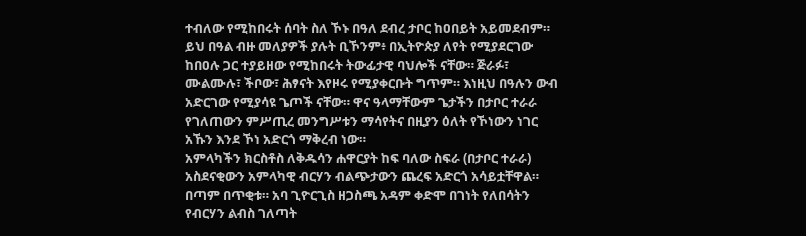ተብለው የሚከበሩት ሰባት ስለ ኾኑ በዓለ ደብረ ታቦር ከዐበይት አይመደብም።
ይህ በዓል ብዙ መለያዎች ያሉት ቢኾንም፥ በኢትዮጵያ ለየት የሚያደርገው ከበዐሉ ጋር ተያይዘው የሚከበሩት ትውፊታዊ ባህሎች ናቸው። ጅራፉ፣ ሙልሙሉ፣ ችቦው፣ ሕፃናት እየዞሩ የሚያቀርቡት ግጥም። እነዚህ በዓሉን ውብ አድርገው የሚያሳዩ ጌጦች ናቸው። ዋና ዓላማቸውም ጌታችን በታቦር ተራራ የገለጠውን ምሥጢረ መንግሥቱን ማሳየትና በዚያን ዕለት የኾነውን ነገር አኹን እንደ ኾነ አድርጎ ማቅረብ ነው።
አምላካችን ክርስቶስ ለቅዱሳን ሐዋርያት ከፍ ባለው ስፍራ (በታቦር ተራራ) አስደናቂውን አምላካዊ ብርሃን ብልጭታውን ጨረፍ አድርጎ አሳይቷቸዋል። በጣም በጥቂቱ። አባ ጊዮርጊስ ዘጋስጫ አዳም ቀድሞ በገነት የለበሳትን የብርሃን ልብስ ገለጣት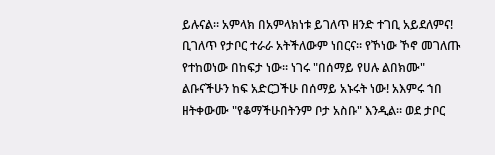ይሉናል። አምላክ በአምላክነቱ ይገለጥ ዘንድ ተገቢ አይደለምና! ቢገለጥ የታቦር ተራራ አትችለውም ነበርና። የኾነው ኾኖ መገለጡ የተከወነው በከፍታ ነው። ነገሩ "በሰማይ የሀሉ ልበክሙ" ልቡናችሁን ከፍ አድርጋችሁ በሰማይ አኑሩት ነው! አእምሩ ኀበ ዘትቀውሙ "የቆማችሁበትንም ቦታ አስቡ" እንዲል። ወደ ታቦር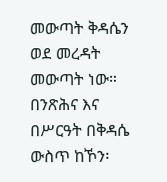መውጣት ቅዳሴን ወደ መረዳት መውጣት ነው። በንጽሕና እና በሥርዓት በቅዳሴ ውስጥ ከኾን፡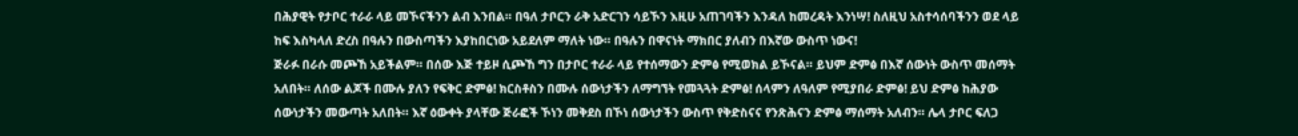በሕያዊት የታቦር ተራራ ላይ መኾናችንን ልብ እንበል። በዓለ ታቦርን ራቅ አድርገን ሳይኾን እዚሁ አጠገባችን እንዳለ ከመረዳት እንነሣ! ስለዚህ አስተሳሰባችንን ወደ ላይ ከፍ እስካላለ ድረስ በዓሉን በውስጣችን እያከበርነው አይደለም ማለት ነው። በዓሉን በዋናነት ማክበር ያለብን በእኛው ውስጥ ነውና!
ጅራፉ በራሱ መጮኸ አይችልም። በሰው እጅ ተይዞ ሲጮኸ ግን በታቦር ተራራ ላይ የተሰማውን ድምፅ የሚወክል ይኾናል። ይህም ድምፅ በእኛ ሰውነት ውስጥ መሰማት አለበት። ለሰው ልጆች በሙሉ ያለን የፍቅር ድምፅ! ክርስቶስን በሙሉ ሰውነታችን ለማግኘት የመጓጓት ድምፅ! ሰላምን ለዓለም የሚያበራ ድምፅ! ይህ ድምፅ ከሕያው ሰውነታችን መውጣት አለበት። እኛ ዕውቀት ያላቸው ጅራፎች ኾነን መቅደስ በኾነ ሰውነታችን ውስጥ የቅድስናና የንጽሕናን ድምፅ ማሰማት አለብን። ሌላ ታቦር ፍለጋ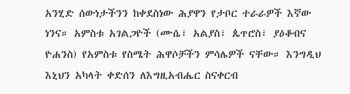አንሂድ ሰውነታችንን ከቀደስነው ሕያዋን የታቦር ተራራዎች እኛው ነንና። አምስቱ አገልጋዮች (ሙሴ፣ አልያስ፣ ጴጥሮስ፣ ያዕቆብና ዮሐንስ) የአምስቱ የስሜት ሕዋሶቻችን ምሳሌዎች ናቸው። እንግዲህ እኒህን አካላት ቀድሰን ለእግዚአብሔር ስናቀርብ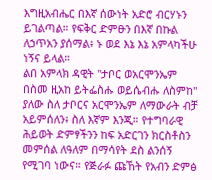እግዚአብሔር በእኛ ሰውነት አድሮ ብርሃኑን ይገልጣል። የፍቅር ድምፁን በእኛ በኩል ለኃጥአን ያሰማል፥ ኑ ወደ እኔ እኔ አምላካችሁ ነኝና ይላል።
ልበ አምላክ ዳዊት "ታቦር ወአርሞንኤም በስመ ዚአከ ይትፌስሑ ወይሴብሑ ለስምከ" ያለው ስለ ታቦርና አርሞንኤም ለማውራት ብቻ አይምሰለን፥ ስለ እኛም እንጂ። የተግባራዊ ሕይወት ድምፃችንን ከፍ አድርገን ክርስቶስን መምሰል ለዓለም በማሳየት ደስ ልንሰኝ የሚገባ ነውና። የጅራፉ ጩኸት የአብን ድምፅ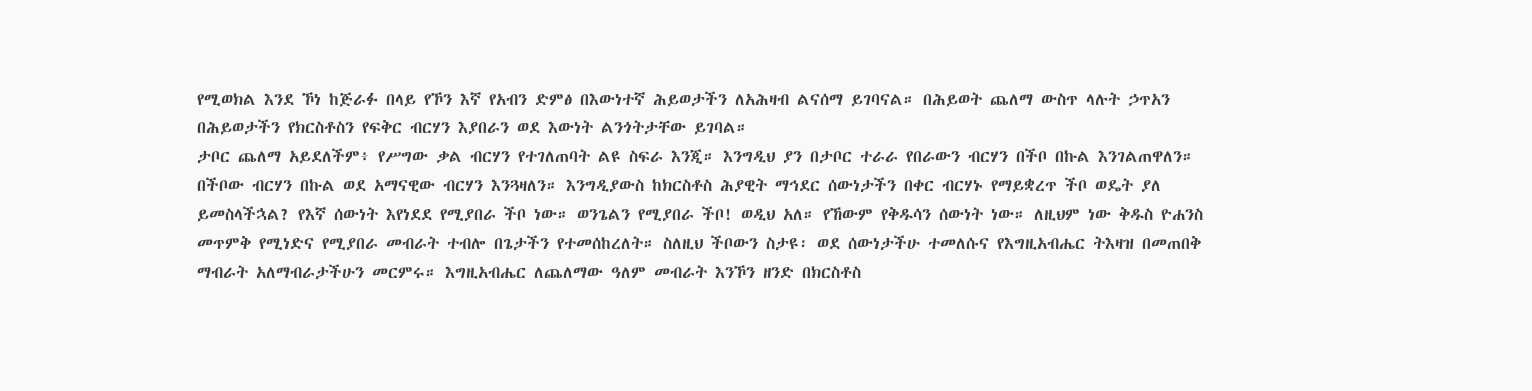የሚወክል እንደ ኾነ ከጅራፉ በላይ የኾን እኛ የአብን ድምፅ በእውነተኛ ሕይወታችን ለአሕዛብ ልናሰማ ይገባናል። በሕይወት ጨለማ ውስጥ ላሉት ኃጥአን በሕይወታችን የክርስቶስን የፍቅር ብርሃን እያበራን ወደ እውነት ልንጎትታቸው ይገባል።
ታቦር ጨለማ አይደለችም፥ የሥግው ቃል ብርሃን የተገለጠባት ልዩ ስፍራ እንጂ። እንግዲህ ያን በታቦር ተራራ የበራውን ብርሃን በችቦ በኩል እንገልጠዋለን። በችቦው ብርሃን በኩል ወደ አማናዊው ብርሃን እንጓዛለን። እንግዲያውስ ከክርስቶስ ሕያዊት ማኅደር ሰውነታችን በቀር ብርሃኑ የማይቋረጥ ችቦ ወዴት ያለ ይመስላችኋል? የእኛ ሰውነት እየነደደ የሚያበራ ችቦ ነው። ወንጌልን የሚያበራ ችቦ! ወዲህ አለ። የኸውም የቅዱሳን ሰውነት ነው። ለዚህም ነው ቅዱስ ዮሐንስ መጥምቅ የሚነድና የሚያበራ መብራት ተብሎ በጌታችን የተመሰከረለት። ስለዚህ ችቦውን ስታዩ፡ ወደ ሰውነታችሁ ተመለሱና የእግዚአብሔር ትእዛዝ በመጠበቅ ማብራት አለማብራታችሁን መርምሩ። እግዚአብሔር ለጨለማው ዓለም መብራት እንኾን ዘንድ በክርስቶስ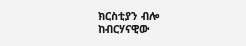ክርስቲያን ብሎ ከብርሃናዊው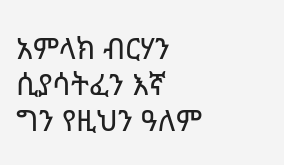አምላክ ብርሃን ሲያሳትፈን እኛ ግን የዚህን ዓለም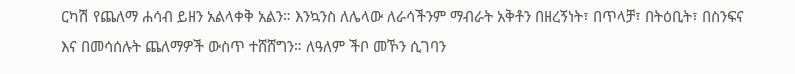ርካሽ የጨለማ ሐሳብ ይዘን አልላቀቅ አልን። እንኳንስ ለሌላው ለራሳችንም ማብራት አቅቶን በዘረኝነት፣ በጥላቻ፣ በትዕቢት፣ በስንፍና እና በመሳሰሉት ጨለማዎች ውስጥ ተሸሸግን። ለዓለም ችቦ መኾን ሲገባን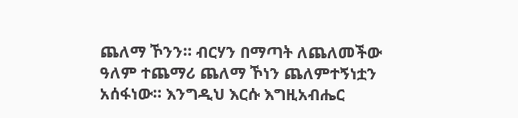ጨለማ ኾንን። ብርሃን በማጣት ለጨለመችው ዓለም ተጨማሪ ጨለማ ኾነን ጨለምተኝነቷን አሰፋነው። እንግዲህ እርሱ እግዚአብሔር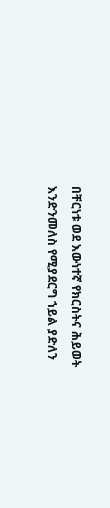በቸርነቱ ወደ እውነተኛ የክርስትና ሕይወት እንድንመለስ የሚያደርግ ኀይል ያድለን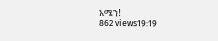አሜን!
862 views19:19